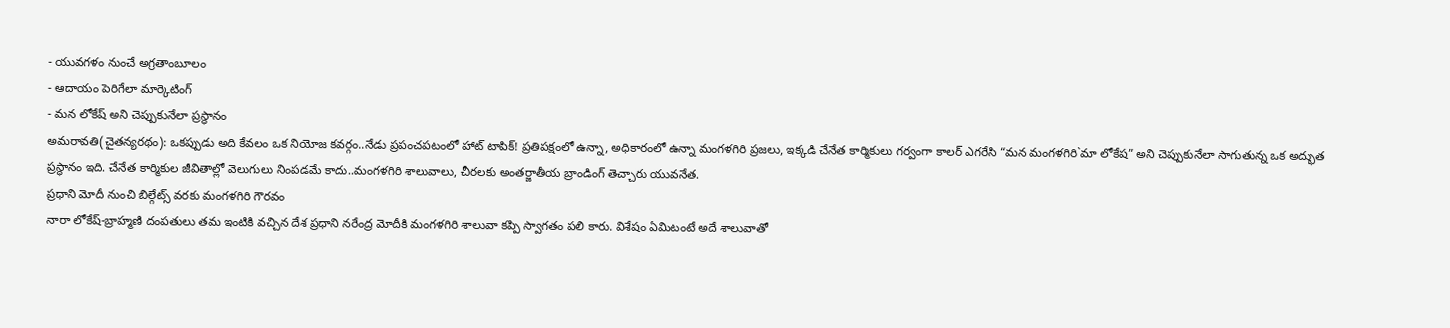- యువగళం నుంచే అగ్రతాంబూలం
- ఆదాయం పెరిగేలా మార్కెటింగ్
- మన లోకేష్ అని చెప్పుకునేలా ప్రస్థానం
అమరావతి(చైతన్యరథం): ఒకప్పుడు అది కేవలం ఒక నియోజ కవర్గం..నేడు ప్రపంచపటంలో హాట్ టాపిక్! ప్రతిపక్షంలో ఉన్నా, అధికారంలో ఉన్నా మంగళగిరి ప్రజలు, ఇక్కడి చేనేత కార్మికులు గర్వంగా కాలర్ ఎగరేసి “మన మంగళగిరి`మా లోకేష” అని చెప్పుకునేలా సాగుతున్న ఒక అద్భుత ప్రస్థానం ఇది. చేనేత కార్మికుల జీవితాల్లో వెలుగులు నింపడమే కాదు..మంగళగిరి శాలువాలు, చీరలకు అంతర్జాతీయ బ్రాండింగ్ తెచ్చారు యువనేత.
ప్రధాని మోదీ నుంచి బిల్గేట్స్ వరకు మంగళగిరి గౌరవం
నారా లోకేష్-బ్రాహ్మణి దంపతులు తమ ఇంటికి వచ్చిన దేశ ప్రధాని నరేంద్ర మోదీకి మంగళగిరి శాలువా కప్పి స్వాగతం పలి కారు. విశేషం ఏమిటంటే అదే శాలువాతో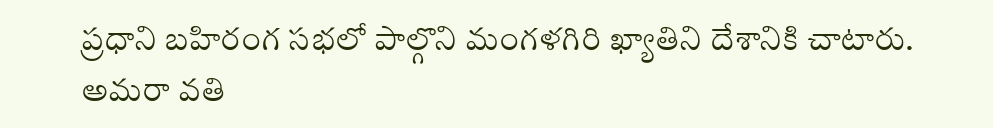ప్రధాని బహిరంగ సభలో పాల్గొని మంగళగిరి ఖ్యాతిని దేశానికి చాటారు. అమరా వతి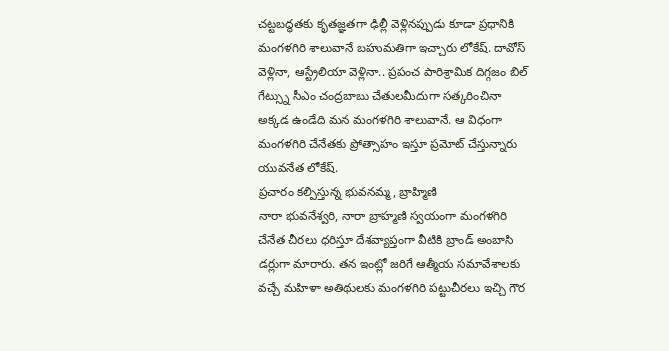చట్టబద్ధతకు కృతజ్ఞతగా ఢిల్లీ వెళ్లినప్పుడు కూడా ప్రధానికి మంగళగిరి శాలువానే బహుమతిగా ఇచ్చారు లోకేష్. దావోస్ వెళ్లినా, ఆస్ట్రేలియా వెళ్లినా.. ప్రపంచ పారిశ్రామిక దిగ్గజం బిల్ గేట్స్ను సీఎం చంద్రబాబు చేతులమీదుగా సత్కరించినా అక్కడ ఉండేది మన మంగళగిరి శాలువానే. ఆ విధంగా మంగళగిరి చేనేతకు ప్రోత్సాహం ఇస్తూ ప్రమోట్ చేస్తున్నారు యువనేత లోకేష్.
ప్రచారం కల్పిస్తున్న భువనమ్మ, బ్రాహ్మిణి
నారా భువనేశ్వరి, నారా బ్రాహ్మణి స్వయంగా మంగళగిరి చేనేత చీరలు ధరిస్తూ దేశవ్యాప్తంగా వీటికి బ్రాండ్ అంబాసి డర్లుగా మారారు. తన ఇంట్లో జరిగే ఆత్మీయ సమావేశాలకు వచ్చే మహిళా అతిథులకు మంగళగిరి పట్టుచీరలు ఇచ్చి గౌర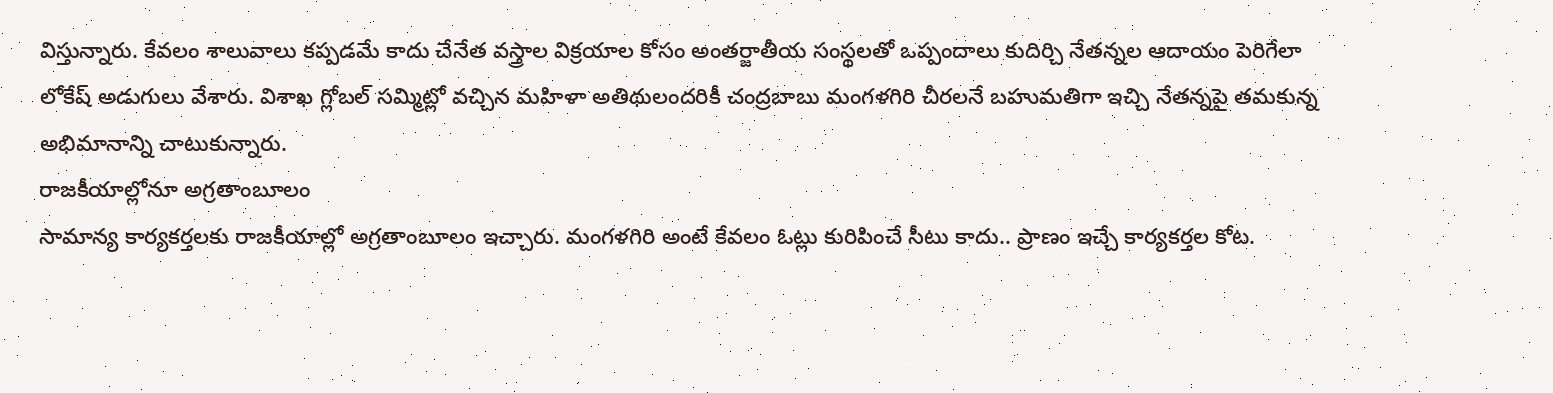విస్తున్నారు. కేవలం శాలువాలు కప్పడమే కాదు చేనేత వస్త్రాల విక్రయాల కోసం అంతర్జాతీయ సంస్థలతో ఒప్పందాలు కుదిర్చి నేతన్నల ఆదాయం పెరిగేలా లోకేష్ అడుగులు వేశారు. విశాఖ గ్లోబల్ సమ్మిట్లో వచ్చిన మహిళా అతిథులందరికీ చంద్రబాబు మంగళగిరి చీరలనే బహుమతిగా ఇచ్చి నేతన్నపై తమకున్న అభిమానాన్ని చాటుకున్నారు.
రాజకీయాల్లోనూ అగ్రతాంబూలం
సామాన్య కార్యకర్తలకు రాజకీయాల్లో అగ్రతాంబూలం ఇచ్చారు. మంగళగిరి అంటే కేవలం ఓట్లు కురిపించే సీటు కాదు.. ప్రాణం ఇచ్చే కార్యకర్తల కోట.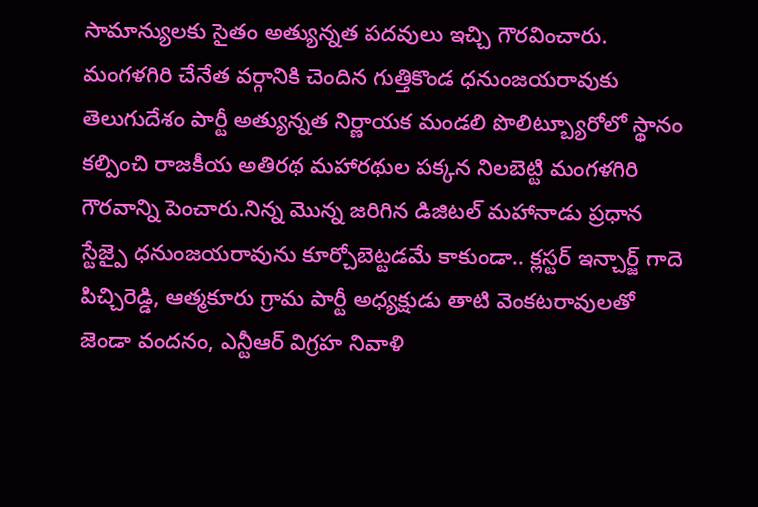సామాన్యులకు సైతం అత్యున్నత పదవులు ఇచ్చి గౌరవించారు. మంగళగిరి చేనేత వర్గానికి చెందిన గుత్తికొండ ధనుంజయరావుకు తెలుగుదేశం పార్టీ అత్యున్నత నిర్ణాయక మండలి పొలిట్బ్యూరోలో స్థానం కల్పించి రాజకీయ అతిరథ మహారథుల పక్కన నిలబెట్టి మంగళగిరి గౌరవాన్ని పెంచారు.నిన్న మొన్న జరిగిన డిజిటల్ మహానాడు ప్రధాన స్టేజ్పై ధనుంజయరావును కూర్చోబెట్టడమే కాకుండా.. క్లస్టర్ ఇన్చార్జ్ గాదె పిచ్చిరెడ్డి, ఆత్మకూరు గ్రామ పార్టీ అధ్యక్షుడు తాటి వెంకటరావులతో జెండా వందనం, ఎన్టీఆర్ విగ్రహ నివాళి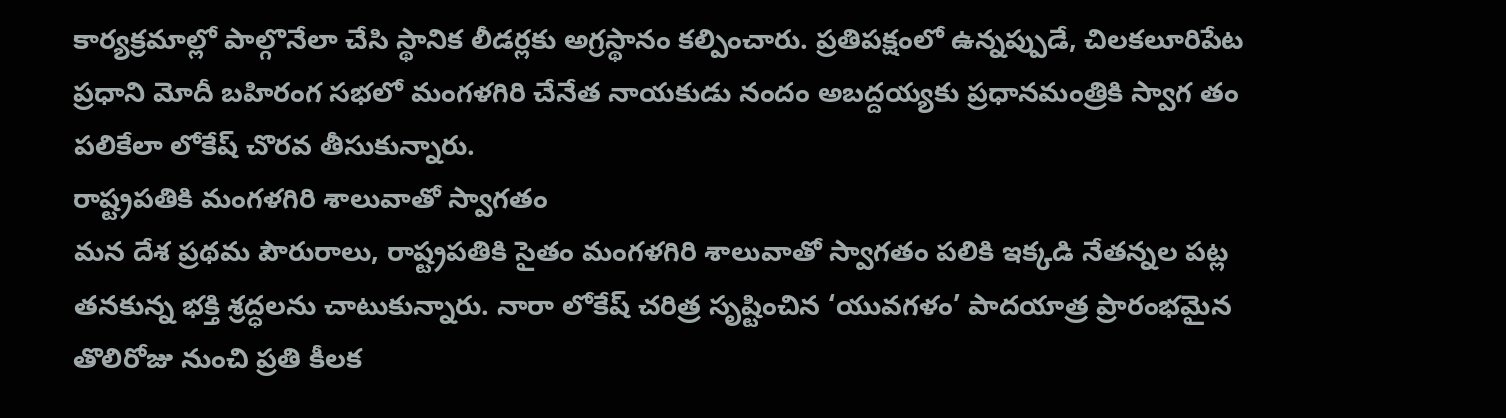కార్యక్రమాల్లో పాల్గొనేలా చేసి స్థానిక లీడర్లకు అగ్రస్థానం కల్పించారు. ప్రతిపక్షంలో ఉన్నప్పుడే, చిలకలూరిపేట ప్రధాని మోదీ బహిరంగ సభలో మంగళగిరి చేనేత నాయకుడు నందం అబద్దయ్యకు ప్రధానమంత్రికి స్వాగ తం పలికేలా లోకేష్ చొరవ తీసుకున్నారు.
రాష్ట్రపతికి మంగళగిరి శాలువాతో స్వాగతం
మన దేశ ప్రథమ పౌరురాలు, రాష్ట్రపతికి సైతం మంగళగిరి శాలువాతో స్వాగతం పలికి ఇక్కడి నేతన్నల పట్ల తనకున్న భక్తి శ్రద్ధలను చాటుకున్నారు. నారా లోకేష్ చరిత్ర సృష్టించిన ‘యువగళం’ పాదయాత్ర ప్రారంభమైన తొలిరోజు నుంచి ప్రతి కీలక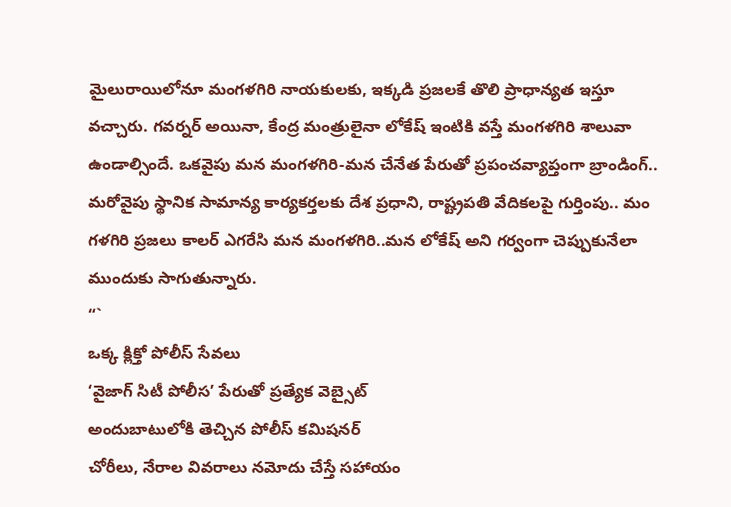మైలురాయిలోనూ మంగళగిరి నాయకులకు, ఇక్కడి ప్రజలకే తొలి ప్రాధాన్యత ఇస్తూ వచ్చారు. గవర్నర్ అయినా, కేంద్ర మంత్రులైనా లోకేష్ ఇంటికి వస్తే మంగళగిరి శాలువా ఉండాల్సిందే. ఒకవైపు మన మంగళగిరి-మన చేనేత పేరుతో ప్రపంచవ్యాప్తంగా బ్రాండింగ్.. మరోవైపు స్థానిక సామాన్య కార్యకర్తలకు దేశ ప్రధాని, రాష్ట్రపతి వేదికలపై గుర్తింపు.. మం గళగిరి ప్రజలు కాలర్ ఎగరేసి మన మంగళగిరి..మన లోకేష్ అని గర్వంగా చెప్పుకునేలా ముందుకు సాగుతున్నారు.
“`
ఒక్క క్లిక్తో పోలీస్ సేవలు
‘వైజాగ్ సిటీ పోలీస’ పేరుతో ప్రత్యేక వెబ్సైట్
అందుబాటులోకి తెచ్చిన పోలీస్ కమిషనర్
చోరీలు, నేరాల వివరాలు నమోదు చేస్తే సహాయం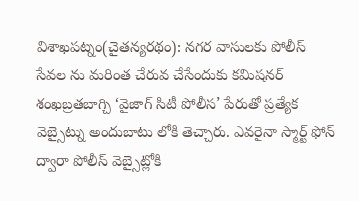విశాఖపట్నం(చైతన్యరథం): నగర వాసులకు పోలీస్ సేవల ను మరింత చేరువ చేసేందుకు కమిషనర్ శంఖబ్రతబాగ్చి ‘వైజాగ్ సిటీ పోలీస’ పేరుతో ప్రత్యేక వెబ్సైట్ను అందుబాటు లోకి తెచ్చారు. ఎవరైనా స్మార్ట్ ఫోన్ ద్వారా పోలీస్ వెబ్సైట్లోకి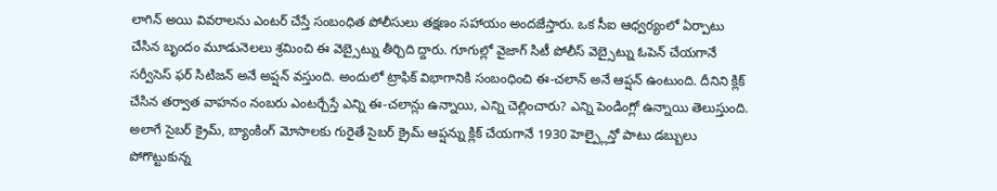లాగిన్ అయి వివరాలను ఎంటర్ చేస్తే సంబంధిత పోలీసులు తక్షణం సహాయం అందజేస్తారు. ఒక సీఐ ఆధ్వర్యంలో ఏర్పాటు చేసిన బృందం మూడునెలలు శ్రమించి ఈ వెబ్సైట్ను తీర్చిది ద్దారు. గూగుల్లో వైజాగ్ సిటీ పోలీస్ వెబ్సైట్ను ఓపెన్ చేయగానే సర్వీసెస్ ఫర్ సిటిజన్ అనే అప్షన్ వస్తుంది. అందులో ట్రాఫిక్ విభాగానికి సంబంధించి ఈ-చలాన్ అనే ఆప్షన్ ఉంటుంది. దీనిని క్లిక్ చేసిన తర్వాత వాహనం నంబరు ఎంటర్చేస్తే ఎన్ని ఈ-చలాన్లు ఉన్నాయి, ఎన్ని చెల్లించారు? ఎన్ని పెండింగ్లో ఉన్నాయి తెలుస్తుంది. అలాగే సైబర్ క్రైమ్, బ్యాంకింగ్ మోసాలకు గురైతే సైబర్ క్రైమ్ ఆప్షన్ను క్లిక్ చేయగానే 1930 హెల్ప్లైన్తో పాటు డబ్బులు పోగొట్టుకున్న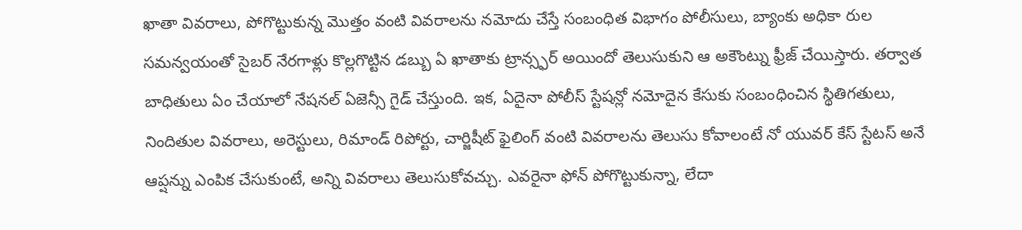ఖాతా వివరాలు, పోగొట్టుకున్న మొత్తం వంటి వివరాలను నమోదు చేస్తే సంబంధిత విభాగం పోలీసులు, బ్యాంకు అధికా రుల సమన్వయంతో సైబర్ నేరగాళ్లు కొల్లగొట్టిన డబ్బు ఏ ఖాతాకు ట్రాన్స్ఫర్ అయిందో తెలుసుకుని ఆ అకౌంట్ను ఫ్రీజ్ చేయిస్తారు. తర్వాత బాధితులు ఏం చేయాలో నేషనల్ ఏజెన్సీ గైడ్ చేస్తుంది. ఇక, ఏదైనా పోలీస్ స్టేషన్లో నమోదైన కేసుకు సంబంధించిన స్థితిగతులు, నిందితుల వివరాలు, అరెస్టులు, రిమాండ్ రిపోర్టు, చార్జిషీట్ ఫైలింగ్ వంటి వివరాలను తెలుసు కోవాలంటే నో యువర్ కేస్ స్టేటస్ అనే ఆప్షన్ను ఎంపిక చేసుకుంటే, అన్ని వివరాలు తెలుసుకోవచ్చు. ఎవరైనా ఫోన్ పోగొట్టుకున్నా, లేదా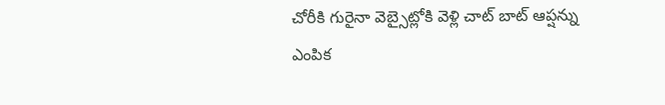చోరీకి గురైనా వెబ్సైట్లోకి వెళ్లి చాట్ బాట్ ఆప్షన్ను ఎంపిక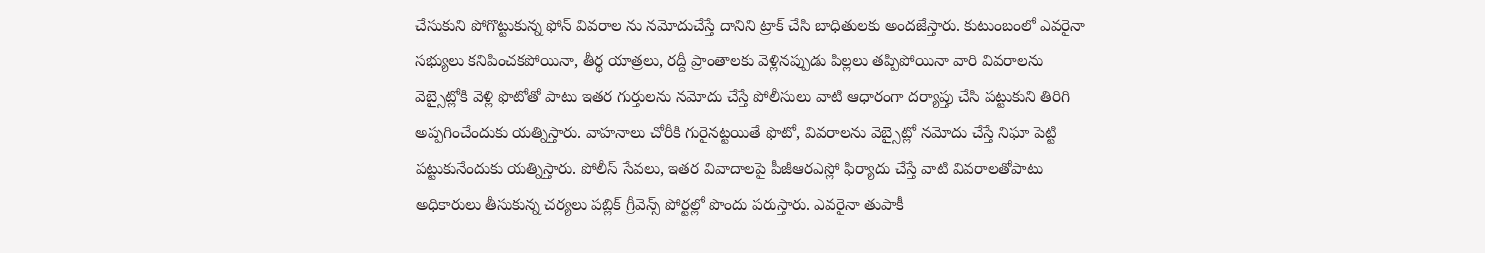చేసుకుని పోగొట్టుకున్న ఫోన్ వివరాల ను నమోదుచేస్తే దానిని ట్రాక్ చేసి బాధితులకు అందజేస్తారు. కుటుంబంలో ఎవరైనా సభ్యులు కనిపించకపోయినా, తీర్థ యాత్రలు, రద్దీ ప్రాంతాలకు వెళ్లినప్పుడు పిల్లలు తప్పిపోయినా వారి వివరాలను వెబ్సైట్లోకి వెళ్లి ఫొటోతో పాటు ఇతర గుర్తులను నమోదు చేస్తే పోలీసులు వాటి ఆధారంగా దర్యాప్తు చేసి పట్టుకుని తిరిగి అప్పగించేందుకు యత్నిస్తారు. వాహనాలు చోరీకి గురైనట్టయితే ఫొటో, వివరాలను వెబ్సైట్లో నమోదు చేస్తే నిఘా పెట్టి పట్టుకునేందుకు యత్నిస్తారు. పోలీస్ సేవలు, ఇతర వివాదాలపై పీజీఆరఎస్లో ఫిర్యాదు చేస్తే వాటి వివరాలతోపాటు అధికారులు తీసుకున్న చర్యలు పబ్లిక్ గ్రీవెన్స్ పోర్టల్లో పొందు పరుస్తారు. ఎవరైనా తుపాకీ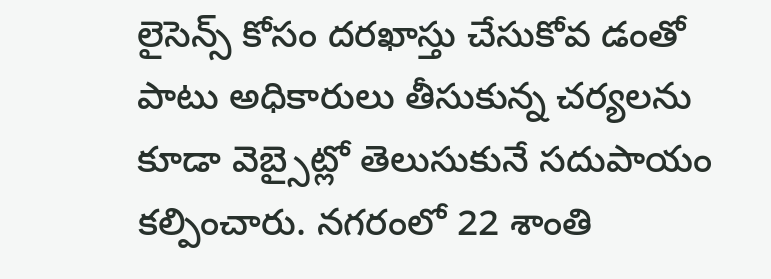లైసెన్స్ కోసం దరఖాస్తు చేసుకోవ డంతో పాటు అధికారులు తీసుకున్న చర్యలను కూడా వెబ్సైట్లో తెలుసుకునే సదుపాయం కల్పించారు. నగరంలో 22 శాంతి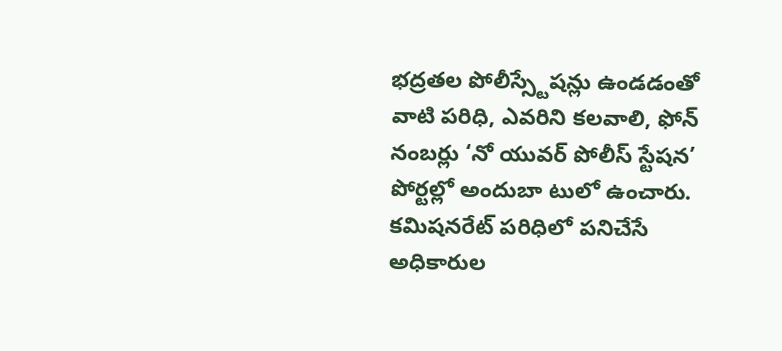భద్రతల పోలీస్స్టేషన్లు ఉండడంతో వాటి పరిధి, ఎవరిని కలవాలి, ఫోన్ నంబర్లు ‘నో యువర్ పోలీస్ స్టేషన’ పోర్టల్లో అందుబా టులో ఉంచారు. కమిషనరేట్ పరిధిలో పనిచేసే అధికారుల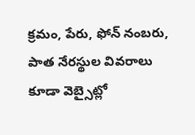క్రమం, పేరు, ఫోన్ నంబరు, పాత నేరస్థుల వివరాలు కూడా వెబ్సైట్లో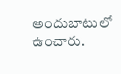అందుబాటులో ఉంచారు.